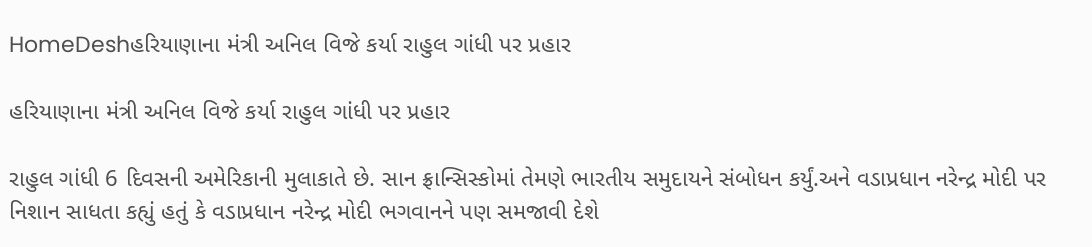HomeDeshહરિયાણાના મંત્રી અનિલ વિજે કર્યા રાહુલ ગાંધી પર પ્રહાર

હરિયાણાના મંત્રી અનિલ વિજે કર્યા રાહુલ ગાંધી પર પ્રહાર

રાહુલ ગાંધી 6 દિવસની અમેરિકાની મુલાકાતે છે. સાન ફ્રાન્સિસ્કોમાં તેમણે ભારતીય સમુદાયને સંબોધન કર્યું.અને વડાપ્રધાન નરેન્દ્ર મોદી પર નિશાન સાધતા કહ્યું હતું કે વડાપ્રધાન નરેન્દ્ર મોદી ભગવાનને પણ સમજાવી દેશે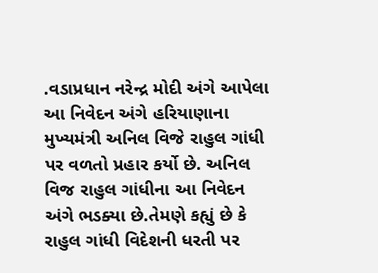.વડાપ્રધાન નરેન્દ્ર મોદી અંગે આપેલા આ નિવેદન અંગે હરિયાણાના મુખ્યમંત્રી અનિલ વિજે રાહુલ ગાંધી પર વળતો પ્રહાર કર્યો છે. અનિલ વિજ રાહુલ ગાંધીના આ નિવેદન અંગે ભડક્યા છે.તેમણે કહ્યું છે કે રાહુલ ગાંધી વિદેશની ધરતી પર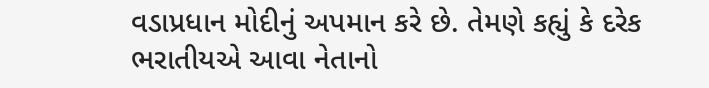વડાપ્રધાન મોદીનું અપમાન કરે છે. તેમણે કહ્યું કે દરેક ભરાતીયએ આવા નેતાનો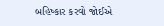બહિષ્કાર કરવો જોઈએ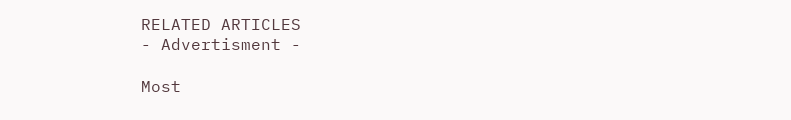RELATED ARTICLES
- Advertisment -

Most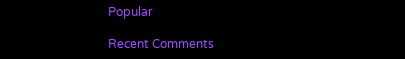Popular

Recent Comments